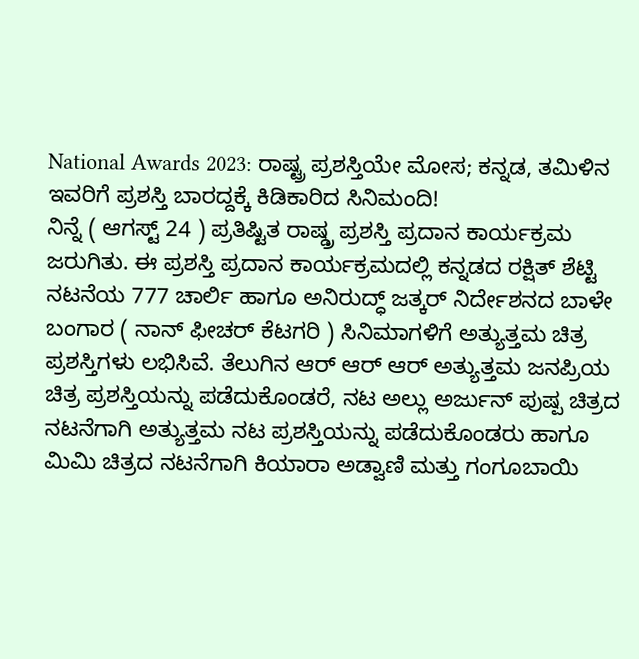National Awards 2023: ರಾಷ್ಟ್ರ ಪ್ರಶಸ್ತಿಯೇ ಮೋಸ; ಕನ್ನಡ, ತಮಿಳಿನ ಇವರಿಗೆ ಪ್ರಶಸ್ತಿ ಬಾರದ್ದಕ್ಕೆ ಕಿಡಿಕಾರಿದ ಸಿನಿಮಂದಿ!
ನಿನ್ನೆ ( ಆಗಸ್ಟ್ 24 ) ಪ್ರತಿಷ್ಟಿತ ರಾಷ್ಡ್ರ ಪ್ರಶಸ್ತಿ ಪ್ರದಾನ ಕಾರ್ಯಕ್ರಮ ಜರುಗಿತು. ಈ ಪ್ರಶಸ್ತಿ ಪ್ರದಾನ ಕಾರ್ಯಕ್ರಮದಲ್ಲಿ ಕನ್ನಡದ ರಕ್ಷಿತ್ ಶೆಟ್ಟಿ ನಟನೆಯ 777 ಚಾರ್ಲಿ ಹಾಗೂ ಅನಿರುದ್ಧ್ ಜತ್ಕರ್ ನಿರ್ದೇಶನದ ಬಾಳೇ ಬಂಗಾರ ( ನಾನ್ ಫೀಚರ್ ಕೆಟಗರಿ ) ಸಿನಿಮಾಗಳಿಗೆ ಅತ್ಯುತ್ತಮ ಚಿತ್ರ ಪ್ರಶಸ್ತಿಗಳು ಲಭಿಸಿವೆ. ತೆಲುಗಿನ ಆರ್ ಆರ್ ಆರ್ ಅತ್ಯುತ್ತಮ ಜನಪ್ರಿಯ ಚಿತ್ರ ಪ್ರಶಸ್ತಿಯನ್ನು ಪಡೆದುಕೊಂಡರೆ, ನಟ ಅಲ್ಲು ಅರ್ಜುನ್ ಪುಷ್ಪ ಚಿತ್ರದ ನಟನೆಗಾಗಿ ಅತ್ಯುತ್ತಮ ನಟ ಪ್ರಶಸ್ತಿಯನ್ನು ಪಡೆದುಕೊಂಡರು ಹಾಗೂ ಮಿಮಿ ಚಿತ್ರದ ನಟನೆಗಾಗಿ ಕಿಯಾರಾ ಅಡ್ವಾಣಿ ಮತ್ತು ಗಂಗೂಬಾಯಿ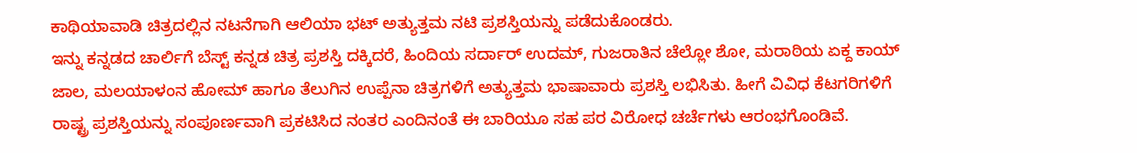ಕಾಥಿಯಾವಾಡಿ ಚಿತ್ರದಲ್ಲಿನ ನಟನೆಗಾಗಿ ಆಲಿಯಾ ಭಟ್ ಅತ್ಯುತ್ತಮ ನಟಿ ಪ್ರಶಸ್ತಿಯನ್ನು ಪಡೆದುಕೊಂಡರು.
ಇನ್ನು ಕನ್ನಡದ ಚಾರ್ಲಿಗೆ ಬೆಸ್ಟ್ ಕನ್ನಡ ಚಿತ್ರ ಪ್ರಶಸ್ತಿ ದಕ್ಕಿದರೆ, ಹಿಂದಿಯ ಸರ್ದಾರ್ ಉದಮ್, ಗುಜರಾತಿನ ಚೆಲ್ಲೋ ಶೋ, ಮರಾಠಿಯ ಏಕ್ದ ಕಾಯ್ ಜಾಲ, ಮಲಯಾಳಂನ ಹೋಮ್ ಹಾಗೂ ತೆಲುಗಿನ ಉಪ್ಪೆನಾ ಚಿತ್ರಗಳಿಗೆ ಅತ್ಯುತ್ತಮ ಭಾಷಾವಾರು ಪ್ರಶಸ್ತಿ ಲಭಿಸಿತು. ಹೀಗೆ ವಿವಿಧ ಕೆಟಗರಿಗಳಿಗೆ ರಾಷ್ಟ್ರ ಪ್ರಶಸ್ತಿಯನ್ನು ಸಂಪೂರ್ಣವಾಗಿ ಪ್ರಕಟಿಸಿದ ನಂತರ ಎಂದಿನಂತೆ ಈ ಬಾರಿಯೂ ಸಹ ಪರ ವಿರೋಧ ಚರ್ಚೆಗಳು ಆರಂಭಗೊಂಡಿವೆ.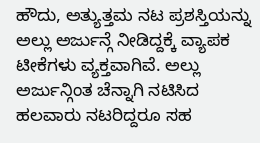ಹೌದು, ಅತ್ಯುತ್ತಮ ನಟ ಪ್ರಶಸ್ತಿಯನ್ನು ಅಲ್ಲು ಅರ್ಜುನ್ಗೆ ನೀಡಿದ್ದಕ್ಕೆ ವ್ಯಾಪಕ ಟೀಕೆಗಳು ವ್ಯಕ್ತವಾಗಿವೆ. ಅಲ್ಲು ಅರ್ಜುನ್ಗಿಂತ ಚೆನ್ನಾಗಿ ನಟಿಸಿದ ಹಲವಾರು ನಟರಿದ್ದರೂ ಸಹ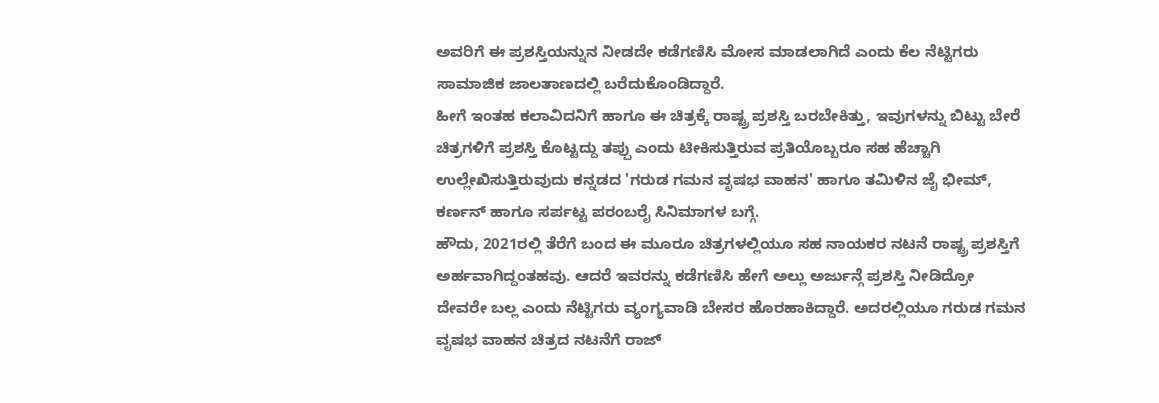ಅವರಿಗೆ ಈ ಪ್ರಶಸ್ತಿಯನ್ನುನ ನೀಡದೇ ಕಡೆಗಣಿಸಿ ಮೋಸ ಮಾಡಲಾಗಿದೆ ಎಂದು ಕೆಲ ನೆಟ್ಟಿಗರು ಸಾಮಾಜಿಕ ಜಾಲತಾಣದಲ್ಲಿ ಬರೆದುಕೊಂಡಿದ್ದಾರೆ.
ಹೀಗೆ ಇಂತಹ ಕಲಾವಿದನಿಗೆ ಹಾಗೂ ಈ ಚಿತ್ರಕ್ಕೆ ರಾಷ್ಟ್ರ ಪ್ರಶಸ್ತಿ ಬರಬೇಕಿತ್ತು, ಇವುಗಳನ್ನು ಬಿಟ್ಟು ಬೇರೆ ಚಿತ್ರಗಳಿಗೆ ಪ್ರಶಸ್ತಿ ಕೊಟ್ಟದ್ದು ತಪ್ಪು ಎಂದು ಟೀಕಿಸುತ್ತಿರುವ ಪ್ರತಿಯೊಬ್ಬರೂ ಸಹ ಹೆಚ್ಚಾಗಿ ಉಲ್ಲೇಖಿಸುತ್ತಿರುವುದು ಕನ್ನಡದ 'ಗರುಡ ಗಮನ ವೃಷಭ ವಾಹನ' ಹಾಗೂ ತಮಿಳಿನ ಜೈ ಭೀಮ್, ಕರ್ಣನ್ ಹಾಗೂ ಸರ್ಪಟ್ಟ ಪರಂಬರೈ ಸಿನಿಮಾಗಳ ಬಗ್ಗೆ.
ಹೌದು, 2021ರಲ್ಲಿ ತೆರೆಗೆ ಬಂದ ಈ ಮೂರೂ ಚಿತ್ರಗಳಲ್ಲಿಯೂ ಸಹ ನಾಯಕರ ನಟನೆ ರಾಷ್ಟ್ರ ಪ್ರಶಸ್ತಿಗೆ ಅರ್ಹವಾಗಿದ್ದಂತಹವು. ಆದರೆ ಇವರನ್ನು ಕಡೆಗಣಿಸಿ ಹೇಗೆ ಅಲ್ಲು ಅರ್ಜುನ್ಗೆ ಪ್ರಶಸ್ತಿ ನೀಡಿದ್ರೋ ದೇವರೇ ಬಲ್ಲ ಎಂದು ನೆಟ್ಟಿಗರು ವ್ಯಂಗ್ಯವಾಡಿ ಬೇಸರ ಹೊರಹಾಕಿದ್ದಾರೆ. ಅದರಲ್ಲಿಯೂ ಗರುಡ ಗಮನ ವೃಷಭ ವಾಹನ ಚಿತ್ರದ ನಟನೆಗೆ ರಾಜ್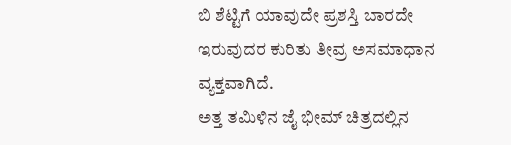ಬಿ ಶೆಟ್ಟಿಗೆ ಯಾವುದೇ ಪ್ರಶಸ್ತಿ ಬಾರದೇ ಇರುವುದರ ಕುರಿತು ತೀವ್ರ ಅಸಮಾಧಾನ ವ್ಯಕ್ತವಾಗಿದೆ.
ಅತ್ತ ತಮಿಳಿನ ಜೈ ಭೀಮ್ ಚಿತ್ರದಲ್ಲಿನ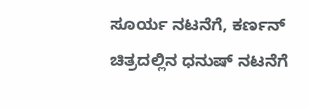ಸೂರ್ಯ ನಟನೆಗೆ, ಕರ್ಣನ್ ಚಿತ್ರದಲ್ಲಿನ ಧನುಷ್ ನಟನೆಗೆ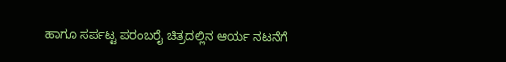ಹಾಗೂ ಸರ್ಪಟ್ಟ ಪರಂಬರೈ ಚಿತ್ರದಲ್ಲಿನ ಆರ್ಯ ನಟನೆಗೆ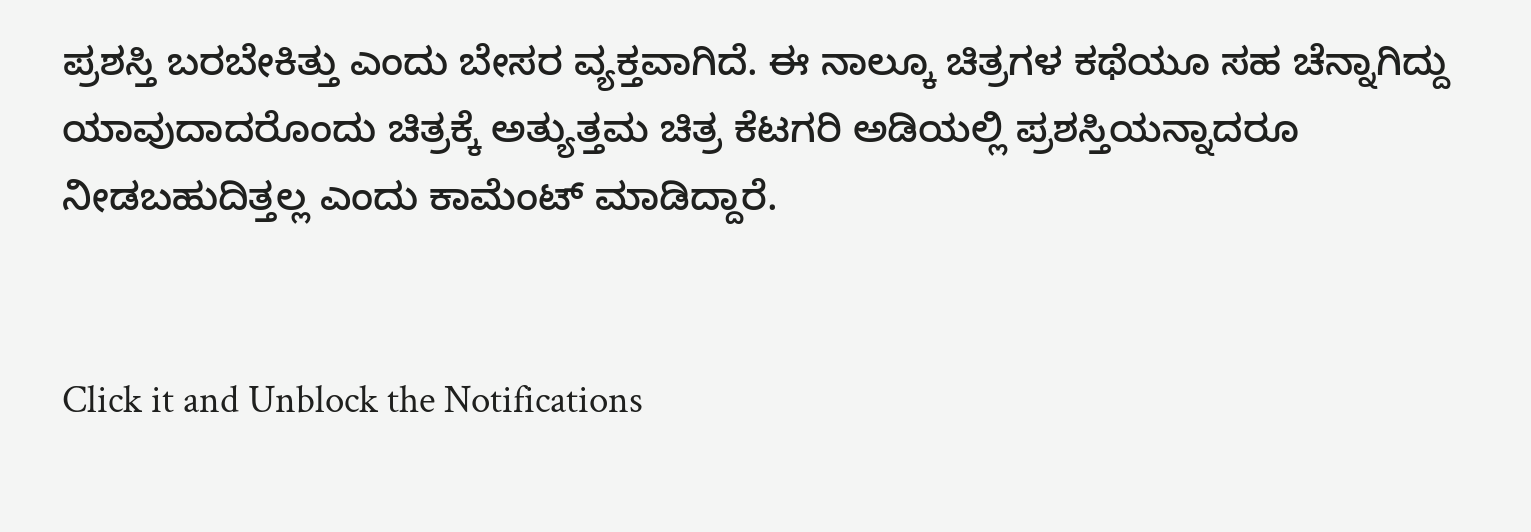ಪ್ರಶಸ್ತಿ ಬರಬೇಕಿತ್ತು ಎಂದು ಬೇಸರ ವ್ಯಕ್ತವಾಗಿದೆ. ಈ ನಾಲ್ಕೂ ಚಿತ್ರಗಳ ಕಥೆಯೂ ಸಹ ಚೆನ್ನಾಗಿದ್ದು ಯಾವುದಾದರೊಂದು ಚಿತ್ರಕ್ಕೆ ಅತ್ಯುತ್ತಮ ಚಿತ್ರ ಕೆಟಗರಿ ಅಡಿಯಲ್ಲಿ ಪ್ರಶಸ್ತಿಯನ್ನಾದರೂ ನೀಡಬಹುದಿತ್ತಲ್ಲ ಎಂದು ಕಾಮೆಂಟ್ ಮಾಡಿದ್ದಾರೆ.


Click it and Unblock the Notifications